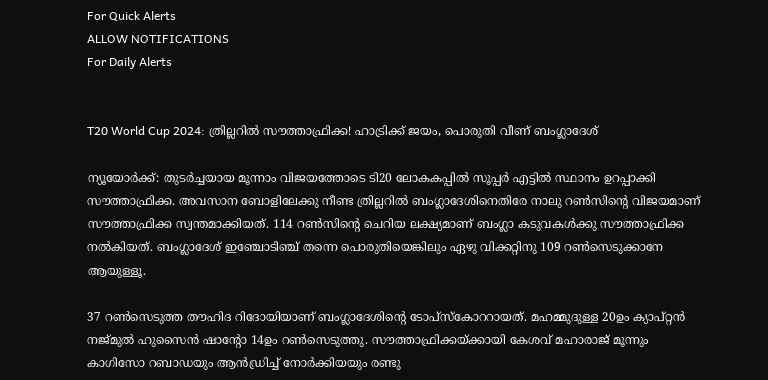For Quick Alerts
ALLOW NOTIFICATIONS
For Daily Alerts


T20 World Cup 2024: ത്രില്ലറില്‍ സൗത്താഫ്രിക്ക! ഹാട്രിക്ക് ജയം, പൊരുതി വീണ് ബംഗ്ലാദേശ്

ന്യൂയോര്‍ക്ക്: തുടര്‍ച്ചയായ മൂന്നാം വിജയത്തോടെ ടി20 ലോകകപ്പില്‍ സൂപ്പര്‍ എട്ടില്‍ സ്ഥാനം ഉറപ്പാക്കി സൗത്താഫ്രിക്ക. അവസാന ബോളിലേക്കു നീണ്ട ത്രില്ലറില്‍ ബംഗ്ലാദേശിനെതിരേ നാലു റണ്‍സിന്റെ വിജയമാണ് സൗത്താഫ്രിക്ക സ്വന്തമാക്കിയത്. 114 റണ്‍സിന്റെ ചെറിയ ലക്ഷ്യമാണ് ബംഗ്ലാ കടുവകള്‍ക്കു സൗത്താഫ്രിക്ക നല്‍കിയത്. ബംഗ്ലാദേശ് ഇഞ്ചോടിഞ്ച് തന്നെ പൊരുതിയെങ്കിലും ഏഴു വിക്കറ്റിനു 109 റണ്‍സെടുക്കാനേ ആയുള്ളൂ.

37 റണ്‍സെടുത്ത തൗഹിദ റിദോയിയാണ് ബംഗ്ലാദേശിന്റെ ടോപ്‌സ്‌കോററായത്. മഹമ്മുദുള്ള 20ഉം ക്യാപ്റ്റന്‍ നജ്മുല്‍ ഹുസൈന്‍ ഷാന്റോ 14ഉം റണ്‍സെടുത്തു. സൗത്താഫ്രിക്കയ്ക്കായി കേശവ് മഹാരാജ് മൂന്നും കാഗിസോ റബാഡയും ആന്‍ഡ്രിച്ച് നോര്‍ക്കിയയും രണ്ടു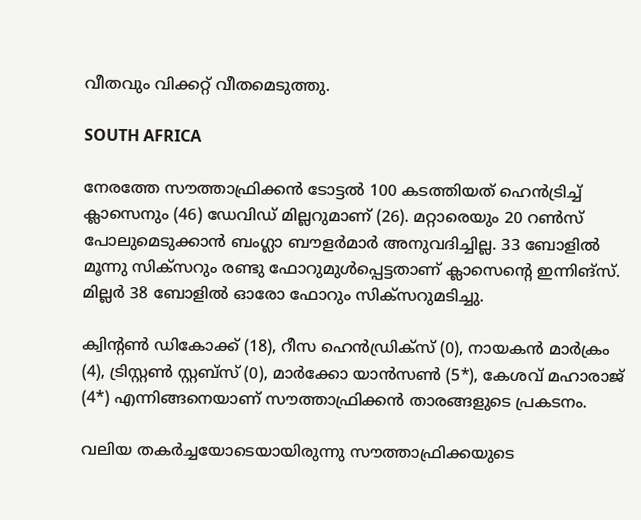വീതവും വിക്കറ്റ് വീതമെടുത്തു.

SOUTH AFRICA

നേരത്തേ സൗത്താഫ്രിക്കന്‍ ടോട്ടല്‍ 100 കടത്തിയത് ഹെന്‍ട്രിച്ച് ക്ലാസെനും (46) ഡേവിഡ് മില്ലറുമാണ് (26). മറ്റാരെയും 20 റണ്‍സ് പോലുമെടുക്കാന്‍ ബംഗ്ലാ ബൗളര്‍മാര്‍ അനുവദിച്ചില്ല. 33 ബോളില്‍ മൂന്നു സിക്‌സറും രണ്ടു ഫോറുമുള്‍പ്പെട്ടതാണ് ക്ലാസെന്റെ ഇന്നിങ്‌സ്. മില്ലര്‍ 38 ബോളില്‍ ഓരോ ഫോറും സിക്‌സറുമടിച്ചു.

ക്വിന്റണ്‍ ഡികോക്ക് (18), റീസ ഹെന്‍ഡ്രിക്‌സ് (0), നായകന്‍ മാര്‍ക്രം (4), ട്രിസ്റ്റണ്‍ സ്റ്റബ്‌സ് (0), മാര്‍ക്കോ യാന്‍സണ്‍ (5*), കേശവ് മഹാരാജ് (4*) എന്നിങ്ങനെയാണ് സൗത്താഫ്രിക്കന്‍ താരങ്ങളുടെ പ്രകടനം.

വലിയ തകര്‍ച്ചയോടെയായിരുന്നു സൗത്താഫ്രിക്കയുടെ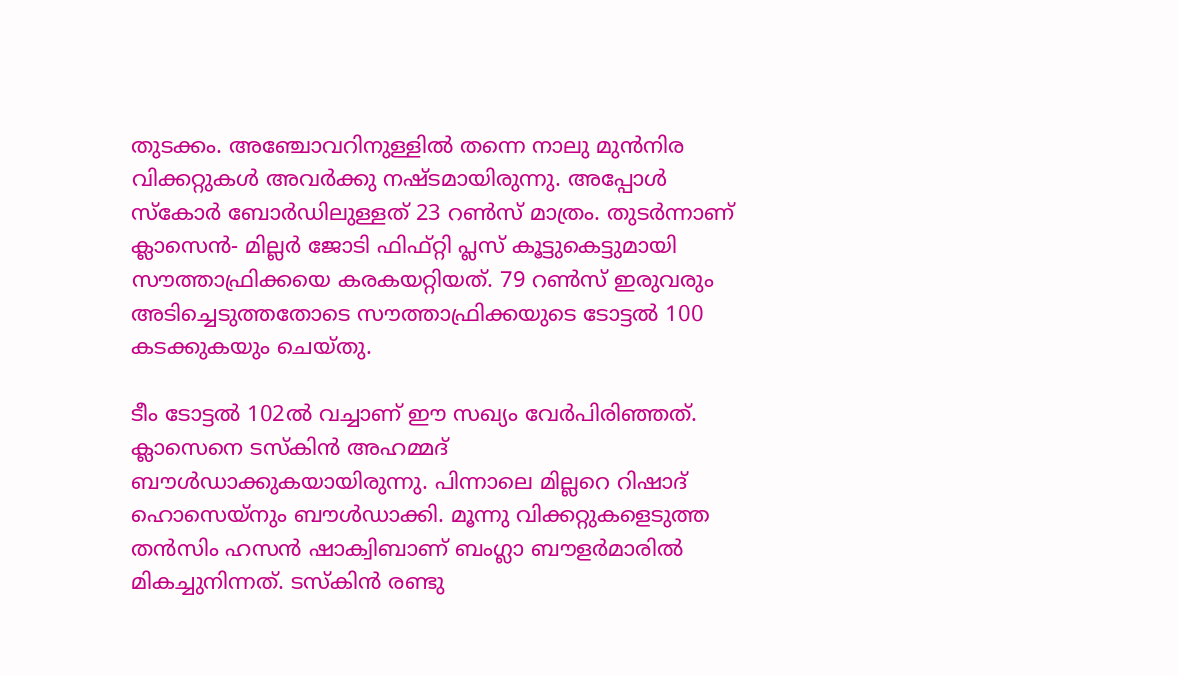തുടക്കം. അഞ്ചോവറിനുള്ളില്‍ തന്നെ നാലു മുന്‍നിര വിക്കറ്റുകള്‍ അവര്‍ക്കു നഷ്ടമായിരുന്നു. അപ്പോള്‍ സ്‌കോര്‍ ബോര്‍ഡിലുള്ളത് 23 റണ്‍സ് മാത്രം. തുടര്‍ന്നാണ് ക്ലാസെന്‍- മില്ലര്‍ ജോടി ഫിഫ്റ്റി പ്ലസ് കൂട്ടുകെട്ടുമായി സൗത്താഫ്രിക്കയെ കരകയറ്റിയത്. 79 റണ്‍സ് ഇരുവരും അടിച്ചെടുത്തതോടെ സൗത്താഫ്രിക്കയുടെ ടോട്ടല്‍ 100 കടക്കുകയും ചെയ്തു.

ടീം ടോട്ടല്‍ 102ല്‍ വച്ചാണ് ഈ സഖ്യം വേര്‍പിരിഞ്ഞത്. ക്ലാസെനെ ടസ്‌കിന്‍ അഹമ്മദ് ബൗള്‍ഡാക്കുകയായിരുന്നു. പിന്നാലെ മില്ലറെ റിഷാദ് ഹൊസെയ്‌നും ബൗള്‍ഡാക്കി. മൂന്നു വിക്കറ്റുകളെടുത്ത തന്‍സിം ഹസന്‍ ഷാക്വിബാണ് ബംഗ്ലാ ബൗളര്‍മാരില്‍ മികച്ചുനിന്നത്. ടസ്‌കിന്‍ രണ്ടു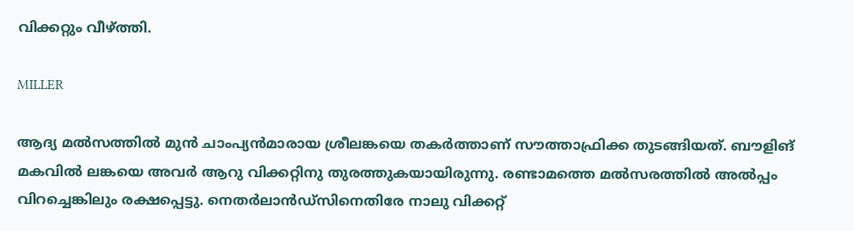വിക്കറ്റും വീഴ്ത്തി.

MILLER

ആദ്യ മല്‍സത്തില്‍ മുന്‍ ചാംപ്യന്‍മാരായ ശ്രീലങ്കയെ തകര്‍ത്താണ് സൗത്താഫ്രിക്ക തുടങ്ങിയത്. ബൗളിങ് മകവില്‍ ലങ്കയെ അവര്‍ ആറു വിക്കറ്റിനു തുരത്തുകയായിരുന്നു. രണ്ടാമത്തെ മല്‍സരത്തില്‍ അല്‍പ്പം വിറച്ചെങ്കിലും രക്ഷപ്പെട്ടു. നെതര്‍ലാന്‍ഡ്‌സിനെതിരേ നാലു വിക്കറ്റ്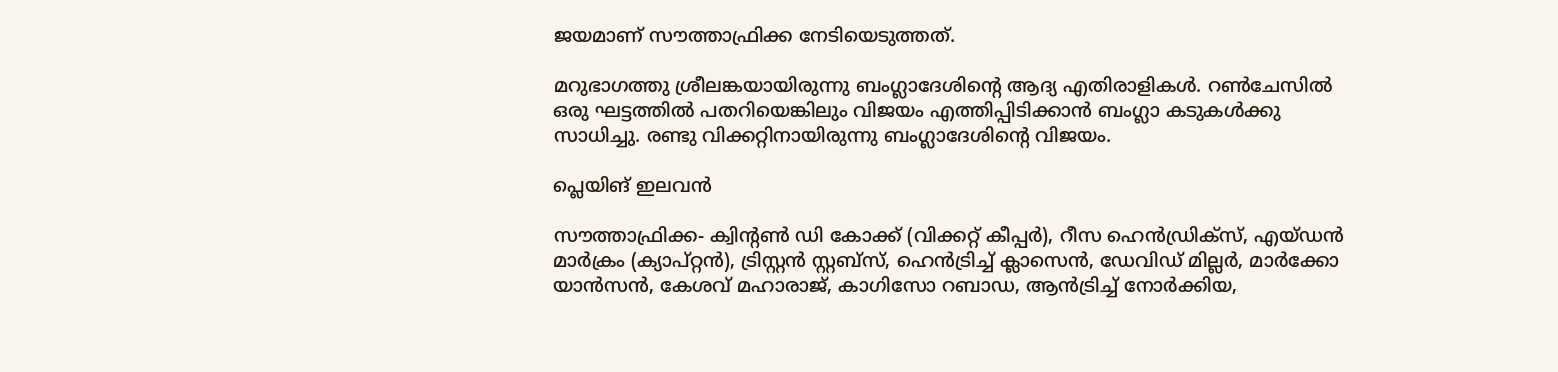ജയമാണ് സൗത്താഫ്രിക്ക നേടിയെടുത്തത്.

മറുഭാഗത്തു ശ്രീലങ്കയായിരുന്നു ബംഗ്ലാദേശിന്റെ ആദ്യ എതിരാളികള്‍. റണ്‍ചേസില്‍ ഒരു ഘട്ടത്തില്‍ പതറിയെങ്കിലും വിജയം എത്തിപ്പിടിക്കാന്‍ ബംഗ്ലാ കടുകള്‍ക്കു സാധിച്ചു. രണ്ടു വിക്കറ്റിനായിരുന്നു ബംഗ്ലാദേശിന്റെ വിജയം.

പ്ലെയിങ് ഇലവന്‍

സൗത്താഫ്രിക്ക- ക്വിന്റണ്‍ ഡി കോക്ക് (വിക്കറ്റ് കീപ്പര്‍), റീസ ഹെന്‍ഡ്രിക്‌സ്, എയ്ഡന്‍ മാര്‍ക്രം (ക്യാപ്റ്റന്‍), ട്രിസ്റ്റന്‍ സ്റ്റബ്‌സ്, ഹെന്‍ട്രിച്ച് ക്ലാസെന്‍, ഡേവിഡ് മില്ലര്‍, മാര്‍ക്കോ യാന്‍സന്‍, കേശവ് മഹാരാജ്, കാഗിസോ റബാഡ, ആന്‍ട്രിച്ച് നോര്‍ക്കിയ,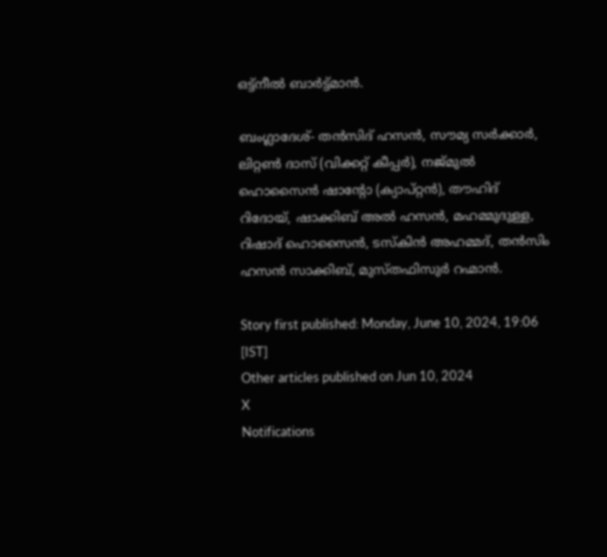ഒട്ട്നീല്‍ ബാര്‍ട്ട്മാന്‍.

ബംഗ്ലാദേശ്- തന്‍സിദ് ഹസന്‍, സൗമ്യ സര്‍ക്കാര്‍, ലിറ്റണ്‍ ദാസ് (വിക്കറ്റ് കീപ്പര്‍), നജ്മുല്‍ ഹൊസൈന്‍ ഷാന്റോ (ക്യാപ്റ്റന്‍), തൗഹിദ് റിദോയ്, ഷാക്കിബ് അല്‍ ഹസന്‍, മഹമ്മുദുള്ള, റിഷാദ് ഹൊസൈന്‍, ടസ്‌കിന്‍ അഹമ്മദ്, തന്‍സിം ഹസന്‍ സാക്കിബ്, മുസ്തഫിസുര്‍ റഹ്മാന്‍.

Story first published: Monday, June 10, 2024, 19:06 [IST]
Other articles published on Jun 10, 2024
X
Notifications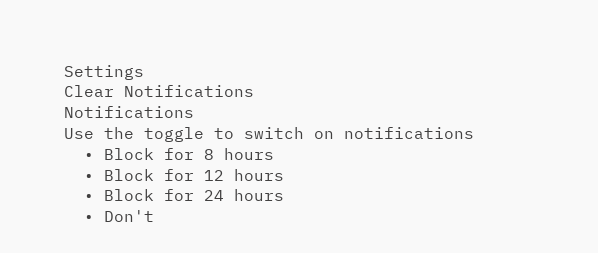Settings
Clear Notifications
Notifications
Use the toggle to switch on notifications
  • Block for 8 hours
  • Block for 12 hours
  • Block for 24 hours
  • Don't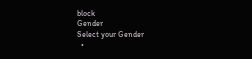block
Gender
Select your Gender
  •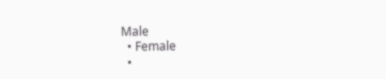Male
  • Female
  •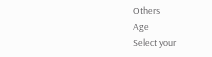Others
Age
Select your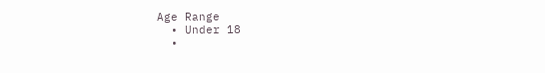Age Range
  • Under 18
  •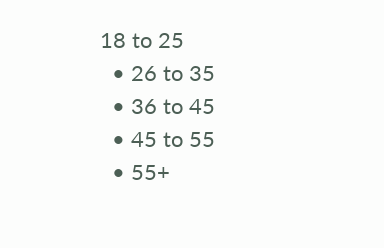18 to 25
  • 26 to 35
  • 36 to 45
  • 45 to 55
  • 55+